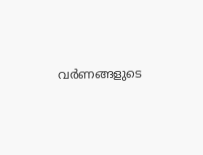വർണങ്ങളുടെ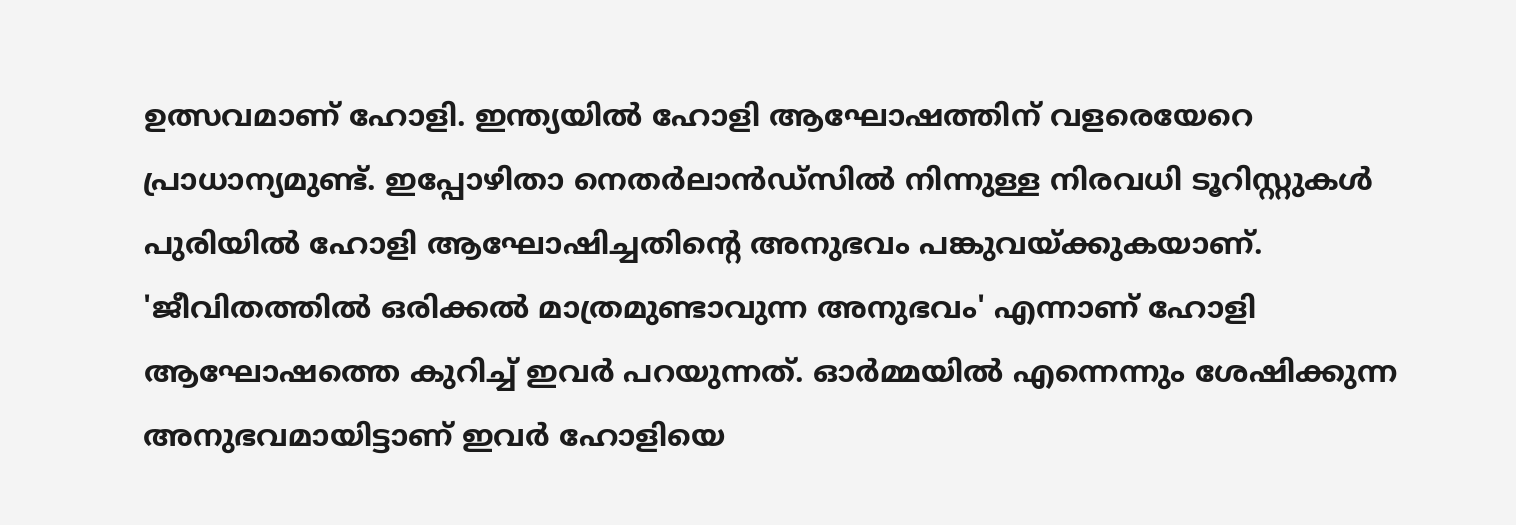ഉത്സവമാണ് ഹോളി. ഇന്ത്യയിൽ ഹോളി ആഘോഷത്തിന് വളരെയേറെ പ്രാധാന്യമുണ്ട്. ഇപ്പോഴിതാ നെതർലാൻഡ്സിൽ നിന്നുള്ള നിരവധി ടൂറിസ്റ്റുകൾ പുരിയിൽ ഹോളി ആഘോഷിച്ചതിന്റെ അനുഭവം പങ്കുവയ്ക്കുകയാണ്. 'ജീവിതത്തിൽ ഒരിക്കൽ മാത്രമുണ്ടാവുന്ന അനുഭവം' എന്നാണ് ഹോളി ആഘോഷത്തെ കുറിച്ച് ഇവർ പറയുന്നത്. ഓർമ്മയിൽ എന്നെന്നും ശേഷിക്കുന്ന അനുഭവമായിട്ടാണ് ഇവർ ഹോളിയെ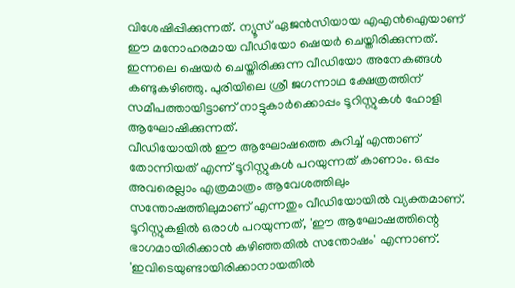വിശേഷിപ്പിക്കുന്നത്. ന്യൂസ് ഏജൻസിയായ എഎൻഐയാണ് ഈ മനോഹരമായ വീഡിയോ ഷെയർ ചെയ്തിരിക്കുന്നത്. ഇന്നലെ ഷെയർ ചെയ്തിരിക്കുന്ന വീഡിയോ അനേകങ്ങൾ കണ്ടുകഴിഞ്ഞു. പുരിയിലെ ശ്രീ ജഗന്നാഥ ക്ഷേത്രത്തിന് സമീപത്തായിട്ടാണ് നാട്ടുകാർക്കൊപ്പം ടൂറിസ്റ്റുകൾ ഹോളി ആഘോഷിക്കുന്നത്.
വീഡിയോയിൽ ഈ ആഘോഷത്തെ കുറിച്ച് എന്താണ് തോന്നിയത് എന്ന് ടൂറിസ്റ്റുകൾ പറയുന്നത് കാണാം. ഒപ്പം അവരെല്ലാം എത്രമാത്രം ആവേശത്തിലും സന്തോഷത്തിലുമാണ് എന്നതും വീഡിയോയിൽ വ്യക്തമാണ്. ടൂറിസ്റ്റുകളിൽ ഒരാൾ പറയുന്നത്, 'ഈ ആഘോഷത്തിന്റെ ഭാഗമായിരിക്കാൻ കഴിഞ്ഞതിൽ സന്തോഷം' എന്നാണ്. 'ഇവിടെയുണ്ടായിരിക്കാനായതിൽ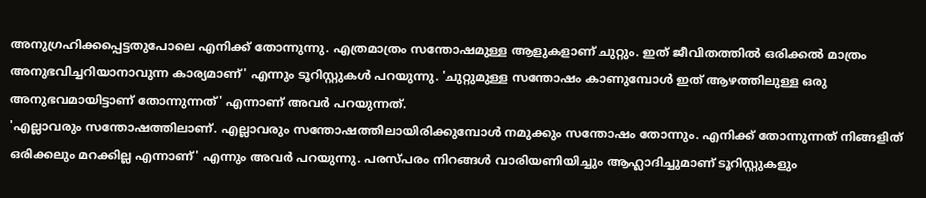അനുഗ്രഹിക്കപ്പെട്ടതുപോലെ എനിക്ക് തോന്നുന്നു. എത്രമാത്രം സന്തോഷമുള്ള ആളുകളാണ് ചുറ്റും. ഇത് ജീവിതത്തിൽ ഒരിക്കൽ മാത്രം അനുഭവിച്ചറിയാനാവുന്ന കാര്യമാണ്' എന്നും ടൂറിസ്റ്റുകൾ പറയുന്നു. 'ചുറ്റുമുള്ള സന്തോഷം കാണുമ്പോൾ ഇത് ആഴത്തിലുള്ള ഒരു അനുഭവമായിട്ടാണ് തോന്നുന്നത്' എന്നാണ് അവർ പറയുന്നത്.
'എല്ലാവരും സന്തോഷത്തിലാണ്. എല്ലാവരും സന്തോഷത്തിലായിരിക്കുമ്പോൾ നമുക്കും സന്തോഷം തോന്നും. എനിക്ക് തോന്നുന്നത് നിങ്ങളിത് ഒരിക്കലും മറക്കില്ല എന്നാണ്' എന്നും അവർ പറയുന്നു. പരസ്പരം നിറങ്ങൾ വാരിയണിയിച്ചും ആഹ്ലാദിച്ചുമാണ് ടൂറിസ്റ്റുകളും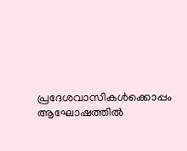പ്രദേശവാസികൾക്കൊപ്പം ആഘോഷത്തിൽ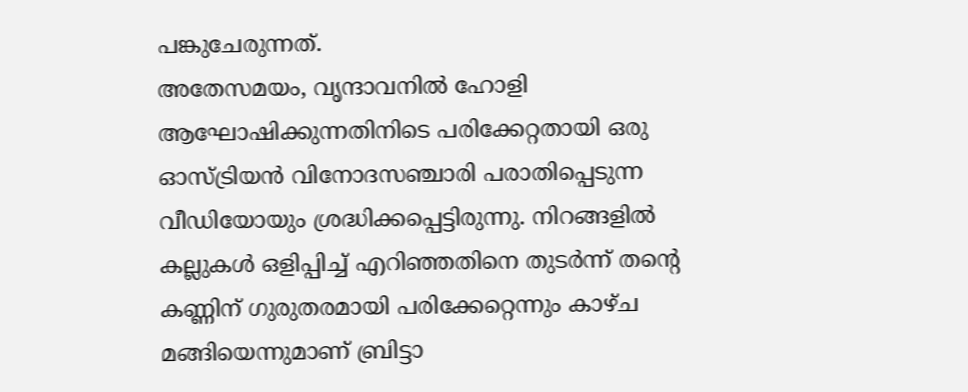പങ്കുചേരുന്നത്.
അതേസമയം, വൃന്ദാവനിൽ ഹോളി ആഘോഷിക്കുന്നതിനിടെ പരിക്കേറ്റതായി ഒരു ഓസ്ട്രിയൻ വിനോദസഞ്ചാരി പരാതിപ്പെടുന്ന വീഡിയോയും ശ്രദ്ധിക്കപ്പെട്ടിരുന്നു. നിറങ്ങളിൽ കല്ലുകൾ ഒളിപ്പിച്ച് എറിഞ്ഞതിനെ തുടർന്ന് തന്റെ കണ്ണിന് ഗുരുതരമായി പരിക്കേറ്റെന്നും കാഴ്ച മങ്ങിയെന്നുമാണ് ബ്രിട്ടാ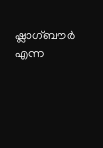ഷ്ലാഗ്ബൗർ എന്ന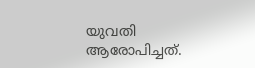യുവതി ആരോപിച്ചത്.